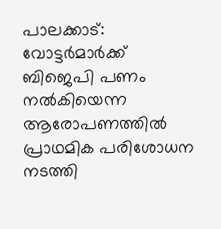പാലക്കാട്: വോട്ടർമാർക്ക് ബിജെപി പണം നൽകിയെന്ന ആരോപണത്തിൽ പ്രാഥമിക പരിശോധന നടത്തി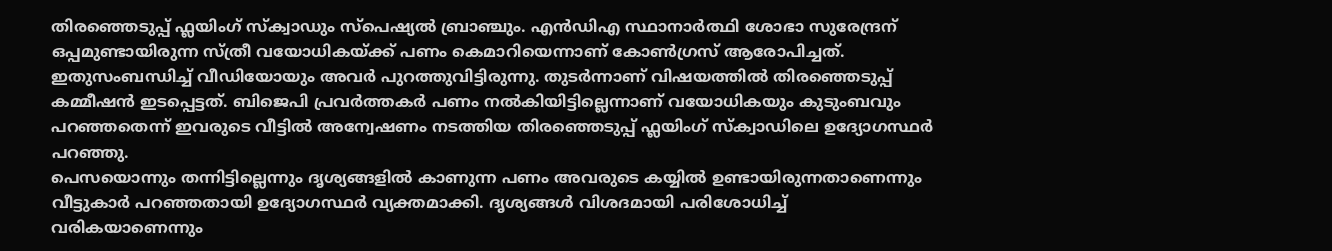തിരഞ്ഞെടുപ്പ് ഫ്ലയിംഗ് സ്ക്വാഡും സ്പെഷ്യൽ ബ്രാഞ്ചും. എൻഡിഎ സ്ഥാനാർത്ഥി ശോഭാ സുരേന്ദ്രന് ഒപ്പമുണ്ടായിരുന്ന സ്ത്രീ വയോധികയ്ക്ക് പണം കെമാറിയെന്നാണ് കോൺഗ്രസ് ആരോപിച്ചത്. ഇതുസംബന്ധിച്ച് വീഡിയോയും അവർ പുറത്തുവിട്ടിരുന്നു. തുടർന്നാണ് വിഷയത്തിൽ തിരഞ്ഞെടുപ്പ് കമ്മീഷൻ ഇടപ്പെട്ടത്. ബിജെപി പ്രവർത്തകർ പണം നൽകിയിട്ടില്ലെന്നാണ് വയോധികയും കുടുംബവും പറഞ്ഞതെന്ന് ഇവരുടെ വീട്ടിൽ അന്വേഷണം നടത്തിയ തിരഞ്ഞെടുപ്പ് ഫ്ലയിംഗ് സ്ക്വാഡിലെ ഉദ്യോഗസ്ഥർ പറഞ്ഞു.
പെസയൊന്നും തന്നിട്ടില്ലെന്നും ദൃശ്യങ്ങളിൽ കാണുന്ന പണം അവരുടെ കയ്യിൽ ഉണ്ടായിരുന്നതാണെന്നും വീട്ടുകാർ പറഞ്ഞതായി ഉദ്യോഗസ്ഥർ വ്യക്തമാക്കി. ദൃശ്യങ്ങൾ വിശദമായി പരിശോധിച്ച് വരികയാണെന്നും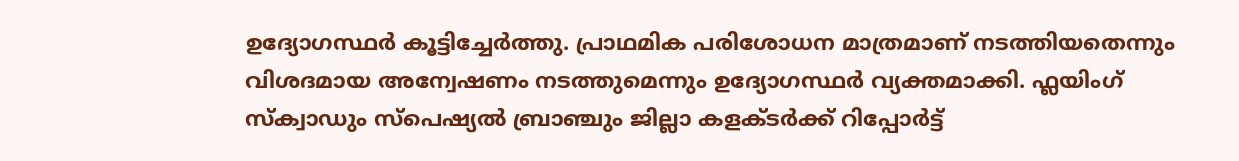ഉദ്യോഗസ്ഥർ കൂട്ടിച്ചേർത്തു. പ്രാഥമിക പരിശോധന മാത്രമാണ് നടത്തിയതെന്നും വിശദമായ അന്വേഷണം നടത്തുമെന്നും ഉദ്യോഗസ്ഥർ വ്യക്തമാക്കി. ഫ്ലയിംഗ് സ്ക്വാഡും സ്പെഷ്യൽ ബ്രാഞ്ചും ജില്ലാ കളക്ടർക്ക് റിപ്പോർട്ട്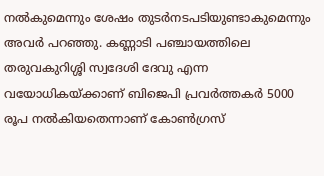നൽകുമെന്നും ശേഷം തുടർനടപടിയുണ്ടാകുമെന്നും അവർ പറഞ്ഞു. കണ്ണാടി പഞ്ചായത്തിലെ തരുവകുറിശ്ശി സ്വദേശി ദേവു എന്ന വയോധികയ്ക്കാണ് ബിജെപി പ്രവർത്തകർ 5000 രൂപ നൽകിയതെന്നാണ് കോൺഗ്രസ്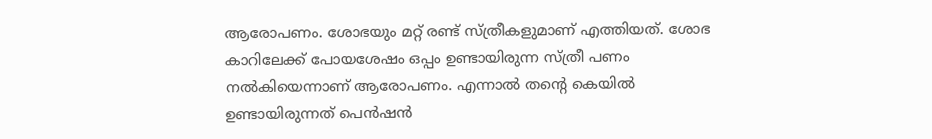ആരോപണം. ശോഭയും മറ്റ് രണ്ട് സ്ത്രീകളുമാണ് എത്തിയത്. ശോഭ കാറിലേക്ക് പോയശേഷം ഒപ്പം ഉണ്ടായിരുന്ന സ്ത്രീ പണം നൽകിയെന്നാണ് ആരോപണം. എന്നാൽ തന്റെ കെയിൽ ഉണ്ടായിരുന്നത് പെൻഷൻ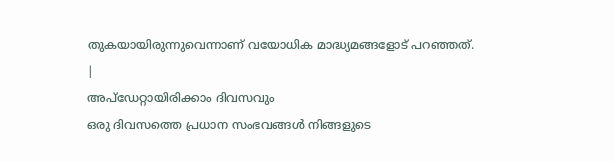തുകയായിരുന്നുവെന്നാണ് വയോധിക മാദ്ധ്യമങ്ങളോട് പറഞ്ഞത്.
|
അപ്ഡേറ്റായിരിക്കാം ദിവസവും
ഒരു ദിവസത്തെ പ്രധാന സംഭവങ്ങൾ നിങ്ങളുടെ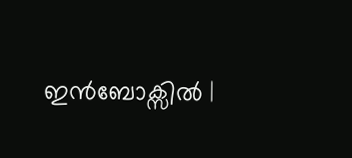ഇൻബോക്സിൽ |